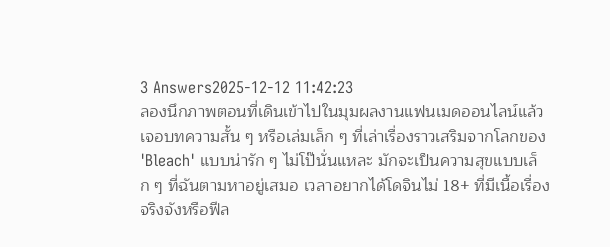3 Answers2025-12-12 11:42:23
ลองนึกภาพตอนที่เดินเข้าไปในมุมผลงานแฟนเมดออนไลน์แล้วเจอบทความสั้น ๆ หรือเล่มเล็ก ๆ ที่เล่าเรื่องราวเสริมจากโลกของ 'Bleach' แบบน่ารัก ๆ ไม่โป๊นั่นแหละ มักจะเป็นความสุขแบบเล็ก ๆ ที่ฉันตามหาอยู่เสมอ เวลาอยากได้โดจินไม่ 18+ ที่มีเนื้อเรื่องจริงจังหรือฟีล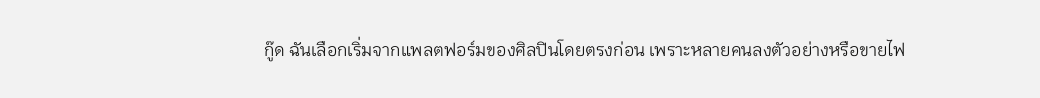กู๊ด ฉันเลือกเริ่มจากแพลตฟอร์มของศิลปินโดยตรงก่อน เพราะหลายคนลงตัวอย่างหรือขายไฟ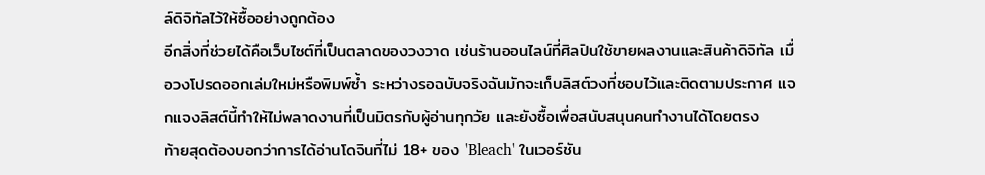ล์ดิจิทัลไว้ให้ซื้ออย่างถูกต้อง
อีกสิ่งที่ช่วยได้คือเว็บไซต์ที่เป็นตลาดของวงวาด เช่นร้านออนไลน์ที่ศิลปินใช้ขายผลงานและสินค้าดิจิทัล เมื่อวงโปรดออกเล่มใหม่หรือพิมพ์ซ้ำ ระหว่างรอฉบับจริงฉันมักจะเก็บลิสต์วงที่ชอบไว้และติดตามประกาศ แจกแจงลิสต์นี้ทำให้ไม่พลาดงานที่เป็นมิตรกับผู้อ่านทุกวัย และยังซื้อเพื่อสนับสนุนคนทำงานได้โดยตรง
ท้ายสุดต้องบอกว่าการได้อ่านโดจินที่ไม่ 18+ ของ 'Bleach' ในเวอร์ชัน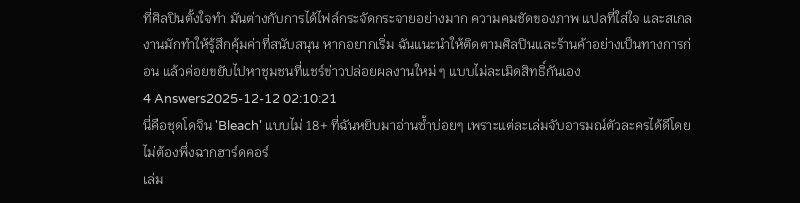ที่ศิลปินตั้งใจทำ มันต่างกับการได้ไฟล์กระจัดกระจายอย่างมาก ความคมชัดของภาพ แปลที่ใส่ใจ และสเกลงานมักทำให้รู้สึกคุ้มค่าที่สนับสนุน หากอยากเริ่ม ฉันแนะนำให้ติดตามศิลปินและร้านค้าอย่างเป็นทางการก่อน แล้วค่อยขยับไปหาชุมชนที่แชร์ข่าวปล่อยผลงานใหม่ ๆ แบบไม่ละเมิดสิทธิ์กันเอง
4 Answers2025-12-12 02:10:21
นี่คือชุดโดจิน 'Bleach' แบบไม่ 18+ ที่ฉันหยิบมาอ่านซ้ำบ่อยๆ เพราะแต่ละเล่มจับอารมณ์ตัวละครได้ดีโดยไม่ต้องพึ่งฉากฮาร์ดคอร์
เล่ม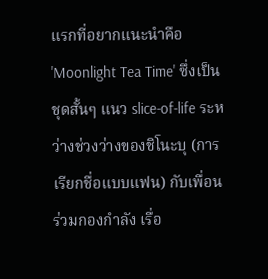แรกที่อยากแนะนำคือ 'Moonlight Tea Time' ซึ่งเป็นชุดสั้นๆ แนว slice-of-life ระหว่างช่วงว่างของชิโนะบุ (การเรียกชื่อแบบแฟน) กับเพื่อนร่วมกองกำลัง เรื่อ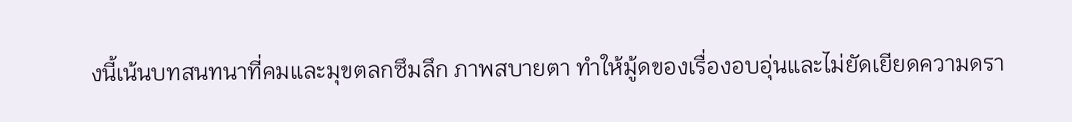งนี้เน้นบทสนทนาที่คมและมุขตลกซึมลึก ภาพสบายตา ทำให้มู้ดของเรื่องอบอุ่นและไม่ยัดเยียดความดรา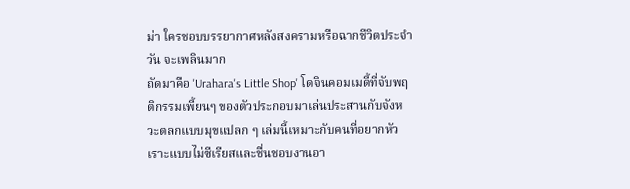ม่า ใครชอบบรรยากาศหลังสงครามหรือฉากชีวิตประจำวัน จะเพลินมาก
ถัดมาคือ 'Urahara's Little Shop' โดจินคอมเมดี้ที่จับพฤติกรรมเพี้ยนๆ ของตัวประกอบมาเล่นประสานกับจังหวะตลกแบบมุขแปลก ๆ เล่มนี้เหมาะกับคนที่อยากหัวเราะแบบไม่ซีเรียสและชื่นชอบงานอา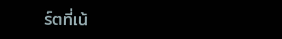ร์ตที่เน้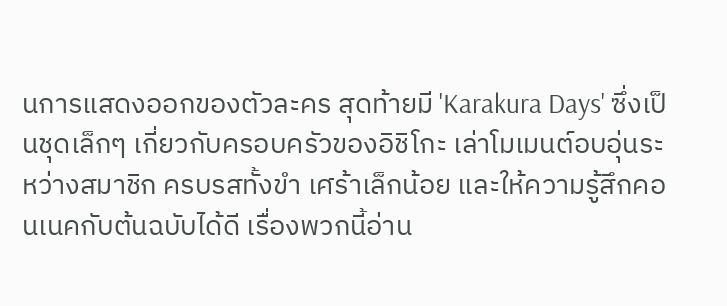นการแสดงออกของตัวละคร สุดท้ายมี 'Karakura Days' ซึ่งเป็นชุดเล็กๆ เกี่ยวกับครอบครัวของอิชิโกะ เล่าโมเมนต์อบอุ่นระหว่างสมาชิก ครบรสทั้งขำ เศร้าเล็กน้อย และให้ความรู้สึกคอนเนคกับต้นฉบับได้ดี เรื่องพวกนี้อ่าน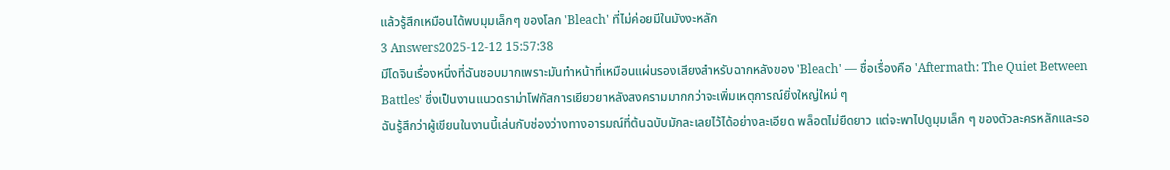แล้วรู้สึกเหมือนได้พบมุมเล็กๆ ของโลก 'Bleach' ที่ไม่ค่อยมีในมังงะหลัก
3 Answers2025-12-12 15:57:38
มีโดจินเรื่องหนึ่งที่ฉันชอบมากเพราะมันทำหน้าที่เหมือนแผ่นรองเสียงสำหรับฉากหลังของ 'Bleach' — ชื่อเรื่องคือ 'Aftermath: The Quiet Between Battles' ซึ่งเป็นงานแนวดราม่าโฟกัสการเยียวยาหลังสงครามมากกว่าจะเพิ่มเหตุการณ์ยิ่งใหญ่ใหม่ ๆ
ฉันรู้สึกว่าผู้เขียนในงานนี้เล่นกับช่องว่างทางอารมณ์ที่ต้นฉบับมักละเลยไว้ได้อย่างละเอียด พล็อตไม่ยืดยาว แต่จะพาไปดูมุมเล็ก ๆ ของตัวละครหลักและรอ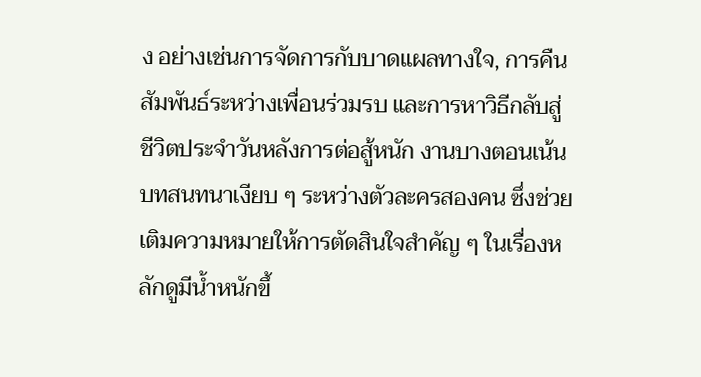ง อย่างเช่นการจัดการกับบาดแผลทางใจ, การคืนสัมพันธ์ระหว่างเพื่อนร่วมรบ และการหาวิธีกลับสู่ชีวิตประจำวันหลังการต่อสู้หนัก งานบางตอนเน้นบทสนทนาเงียบ ๆ ระหว่างตัวละครสองคน ซึ่งช่วยเติมความหมายให้การตัดสินใจสำคัญ ๆ ในเรื่องหลักดูมีน้ำหนักขึ้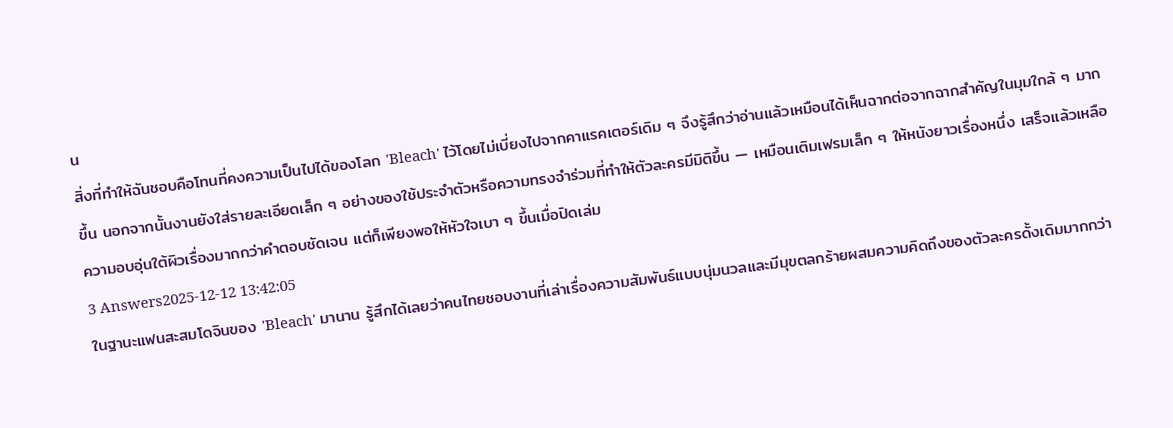น
สิ่งที่ทำให้ฉันชอบคือโทนที่คงความเป็นไปได้ของโลก 'Bleach' ไว้โดยไม่เบี่ยงไปจากคาแรคเตอร์เดิม ๆ จึงรู้สึกว่าอ่านแล้วเหมือนได้เห็นฉากต่อจากฉากสำคัญในมุมใกล้ ๆ มากขึ้น นอกจากนั้นงานยังใส่รายละเอียดเล็ก ๆ อย่างของใช้ประจำตัวหรือความทรงจำร่วมที่ทำให้ตัวละครมีมิติขึ้น — เหมือนเติมเฟรมเล็ก ๆ ให้หนังยาวเรื่องหนึ่ง เสร็จแล้วเหลือความอบอุ่นใต้ผิวเรื่องมากกว่าคำตอบชัดเจน แต่ก็เพียงพอให้หัวใจเบา ๆ ขึ้นเมื่อปิดเล่ม
3 Answers2025-12-12 13:42:05
ในฐานะแฟนสะสมโดจินของ 'Bleach' มานาน รู้สึกได้เลยว่าคนไทยชอบงานที่เล่าเรื่องความสัมพันธ์แบบนุ่มนวลและมีมุขตลกร้ายผสมความคิดถึงของตัวละครดั้งเดิมมากกว่า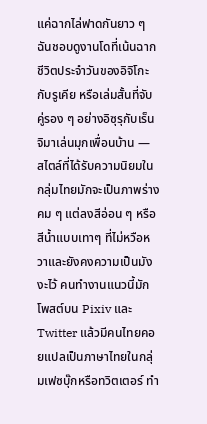แค่ฉากไล่ฟาดกันยาว ๆ
ฉันชอบดูงานโดที่เน้นฉากชีวิตประจำวันของอิจิโกะกับรูเคีย หรือเล่มสั้นที่จับคู่รอง ๆ อย่างอิซุรุกับเร็นจิมาเล่นมุกเพื่อนบ้าน — สไตล์ที่ได้รับความนิยมในกลุ่มไทยมักจะเป็นภาพร่างคม ๆ แต่ลงสีอ่อน ๆ หรือสีน้ำแบบเทาๆ ที่ไม่หวือหวาและยังคงความเป็นมังงะไว้ คนทำงานแนวนี้มักโพสต์บน Pixiv และ Twitter แล้วมีคนไทยคอยแปลเป็นภาษาไทยในกลุ่มเฟซบุ๊กหรือทวิตเตอร์ ทำ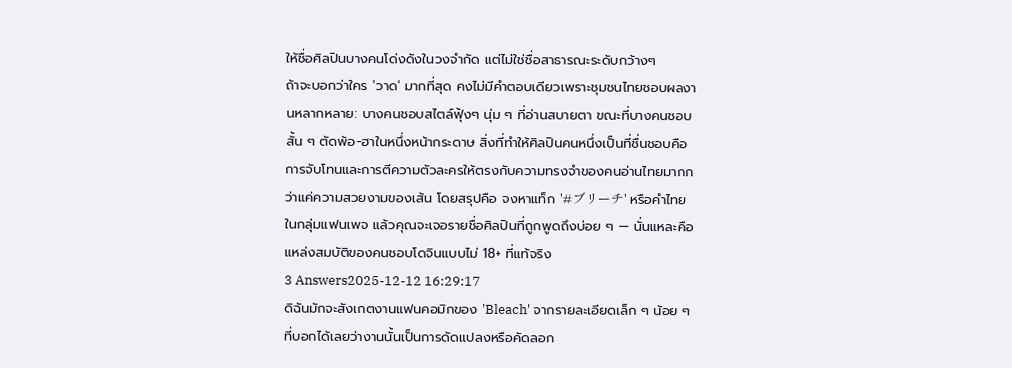ให้ชื่อศิลปินบางคนโด่งดังในวงจำกัด แต่ไม่ใช่ชื่อสาธารณะระดับกว้างๆ
ถ้าจะบอกว่าใคร 'วาด' มากที่สุด คงไม่มีคำตอบเดียวเพราะชุมชนไทยชอบผลงานหลากหลาย: บางคนชอบสไตล์ฟุ้งๆ นุ่ม ๆ ที่อ่านสบายตา ขณะที่บางคนชอบสั้น ๆ ตัดพ้อ-ฮาในหนึ่งหน้ากระดาษ สิ่งที่ทำให้ศิลปินคนหนึ่งเป็นที่ชื่นชอบคือการจับโทนและการตีความตัวละครให้ตรงกับความทรงจำของคนอ่านไทยมากกว่าแค่ความสวยงามของเส้น โดยสรุปคือ จงหาแท็ก '#ブリーチ' หรือคำไทยในกลุ่มแฟนเพจ แล้วคุณจะเจอรายชื่อศิลปินที่ถูกพูดถึงบ่อย ๆ — นั่นแหละคือแหล่งสมบัติของคนชอบโดจินแบบไม่ 18+ ที่แท้จริง
3 Answers2025-12-12 16:29:17
ดิฉันมักจะสังเกตงานแฟนคอมิกของ 'Bleach' จากรายละเอียดเล็ก ๆ น้อย ๆ ที่บอกได้เลยว่างานนั้นเป็นการดัดแปลงหรือคัดลอก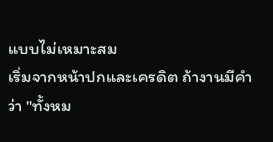แบบไม่เหมาะสม
เริ่มจากหน้าปกและเครดิต ถ้างานมีคำว่า "ทั้งหม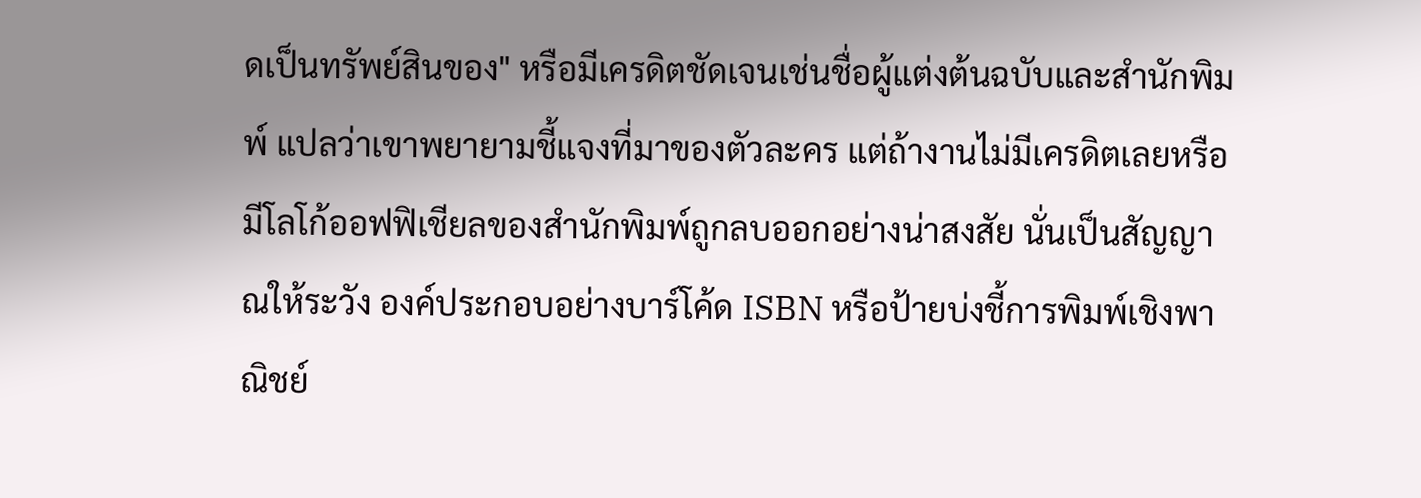ดเป็นทรัพย์สินของ" หรือมีเครดิตชัดเจนเช่นชื่อผู้แต่งต้นฉบับและสำนักพิมพ์ แปลว่าเขาพยายามชี้แจงที่มาของตัวละคร แต่ถ้างานไม่มีเครดิตเลยหรือมีโลโก้ออฟฟิเชียลของสำนักพิมพ์ถูกลบออกอย่างน่าสงสัย นั่นเป็นสัญญาณให้ระวัง องค์ประกอบอย่างบาร์โค้ด ISBN หรือป้ายบ่งชี้การพิมพ์เชิงพาณิชย์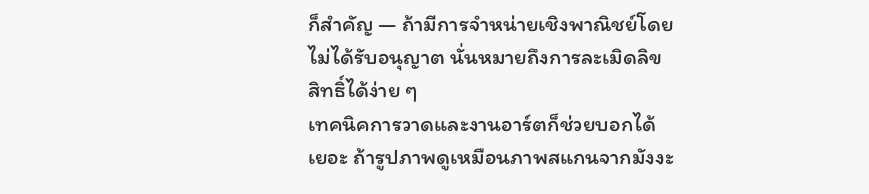ก็สำคัญ — ถ้ามีการจำหน่ายเชิงพาณิชย์โดยไม่ได้รับอนุญาต นั่นหมายถึงการละเมิดลิขสิทธิ์ได้ง่าย ๆ
เทคนิคการวาดและงานอาร์ตก็ช่วยบอกได้เยอะ ถ้ารูปภาพดูเหมือนภาพสแกนจากมังงะ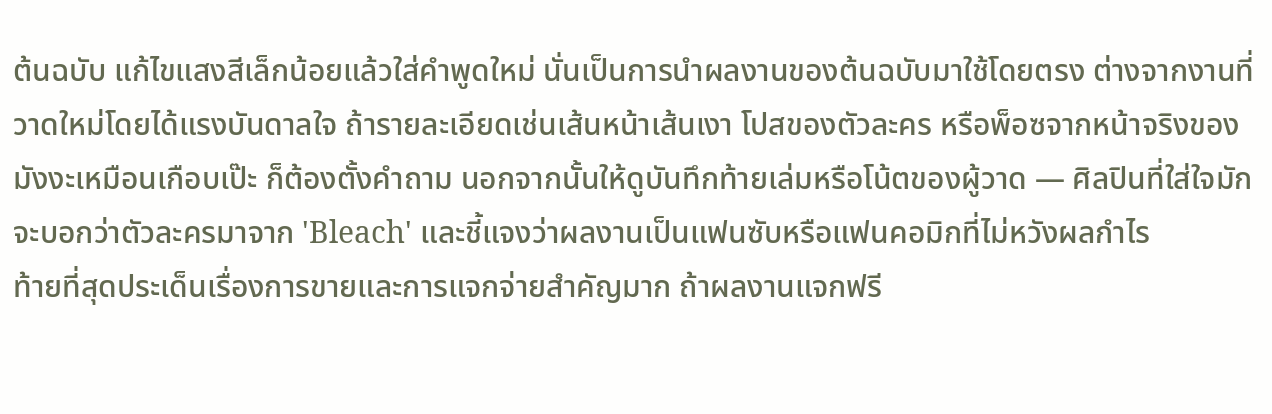ต้นฉบับ แก้ไขแสงสีเล็กน้อยแล้วใส่คำพูดใหม่ นั่นเป็นการนำผลงานของต้นฉบับมาใช้โดยตรง ต่างจากงานที่วาดใหม่โดยได้แรงบันดาลใจ ถ้ารายละเอียดเช่นเส้นหน้าเส้นเงา โปสของตัวละคร หรือพ็อซจากหน้าจริงของมังงะเหมือนเกือบเป๊ะ ก็ต้องตั้งคำถาม นอกจากนั้นให้ดูบันทึกท้ายเล่มหรือโน้ตของผู้วาด — ศิลปินที่ใส่ใจมักจะบอกว่าตัวละครมาจาก 'Bleach' และชี้แจงว่าผลงานเป็นแฟนซับหรือแฟนคอมิกที่ไม่หวังผลกำไร
ท้ายที่สุดประเด็นเรื่องการขายและการแจกจ่ายสำคัญมาก ถ้าผลงานแจกฟรี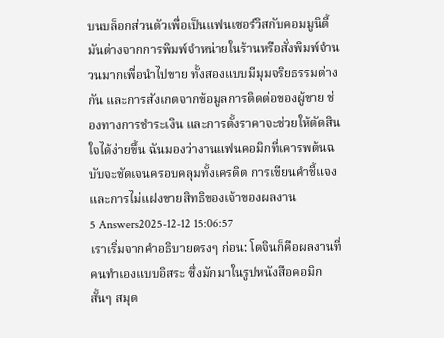บนบล็อกส่วนตัวเพื่อเป็นแฟนเซอร์วิสกับคอมมูนิตี้ มันต่างจากการพิมพ์จำหน่ายในร้านหรือสั่งพิมพ์จำนวนมากเพื่อนำไปขาย ทั้งสองแบบมีมุมจริยธรรมต่างกัน และการสังเกตจากข้อมูลการติดต่อของผู้ขาย ช่องทางการชำระเงิน และการตั้งราคาจะช่วยให้ตัดสินใจได้ง่ายขึ้น ฉันมองว่างานแฟนคอมิกที่เคารพต้นฉบับจะชัดเจนครอบคลุมทั้งเครดิต การเขียนคำชี้แจง และการไม่แฝงขายสิทธิของเจ้าของผลงาน
5 Answers2025-12-12 15:06:57
เราเริ่มจากคำอธิบายตรงๆ ก่อน: โดจินก็คือผลงานที่คนทำเองแบบอิสระ ซึ่งมักมาในรูปหนังสือคอมิกสั้นๆ สมุด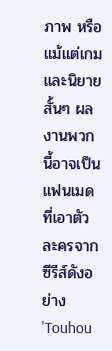ภาพ หรือแม้แต่เกมและนิยายสั้นๆ ผลงานพวกนี้อาจเป็นแฟนเมดที่เอาตัวละครจากซีรีส์ดังอย่าง 'Touhou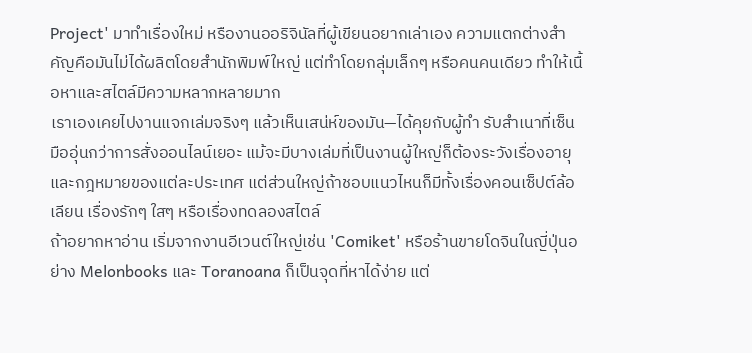Project' มาทำเรื่องใหม่ หรืองานออริจินัลที่ผู้เขียนอยากเล่าเอง ความแตกต่างสำคัญคือมันไม่ได้ผลิตโดยสำนักพิมพ์ใหญ่ แต่ทำโดยกลุ่มเล็กๆ หรือคนคนเดียว ทำให้เนื้อหาและสไตล์มีความหลากหลายมาก
เราเองเคยไปงานแจกเล่มจริงๆ แล้วเห็นเสน่ห์ของมัน—ได้คุยกับผู้ทำ รับสำเนาที่เซ็น มืออุ่นกว่าการสั่งออนไลน์เยอะ แม้จะมีบางเล่มที่เป็นงานผู้ใหญ่ก็ต้องระวังเรื่องอายุและกฎหมายของแต่ละประเทศ แต่ส่วนใหญ่ถ้าชอบแนวไหนก็มีทั้งเรื่องคอนเซ็ปต์ล้อเลียน เรื่องรักๆ ใสๆ หรือเรื่องทดลองสไตล์
ถ้าอยากหาอ่าน เริ่มจากงานอีเวนต์ใหญ่เช่น 'Comiket' หรือร้านขายโดจินในญี่ปุ่นอย่าง Melonbooks และ Toranoana ก็เป็นจุดที่หาได้ง่าย แต่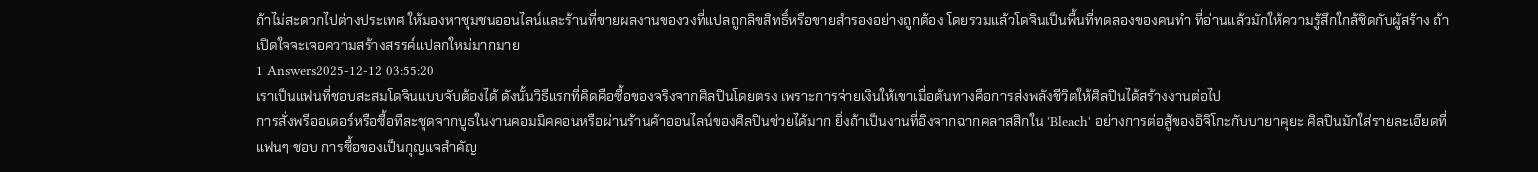ถ้าไม่สะดวกไปต่างประเทศ ให้มองหาชุมชนออนไลน์และร้านที่ขายผลงานของวงที่แปลถูกลิขสิทธิ์หรือขายสำรองอย่างถูกต้อง โดยรวมแล้วโดจินเป็นพื้นที่ทดลองของคนทำ ที่อ่านแล้วมักให้ความรู้สึกใกล้ชิดกับผู้สร้าง ถ้าเปิดใจจะเจอความสร้างสรรค์แปลกใหม่มากมาย
1 Answers2025-12-12 03:55:20
เราเป็นแฟนที่ชอบสะสมโดจินแบบจับต้องได้ ดังนั้นวิธีแรกที่คิดคือซื้อของจริงจากศิลปินโดยตรง เพราะการจ่ายเงินให้เขาเมื่อต้นทางคือการส่งพลังชีวิตให้ศิลปินได้สร้างงานต่อไป
การสั่งพรีออเดอร์หรือซื้อทีละชุดจากบูธในงานคอมมิคคอนหรือผ่านร้านค้าออนไลน์ของศิลปินช่วยได้มาก ยิ่งถ้าเป็นงานที่อิงจากฉากคลาสสิกใน 'Bleach' อย่างการต่อสู้ของอิจิโกะกับบายาคุยะ ศิลปินมักใส่รายละเอียดที่แฟนๆ ชอบ การซื้อของเป็นกุญแจสำคัญ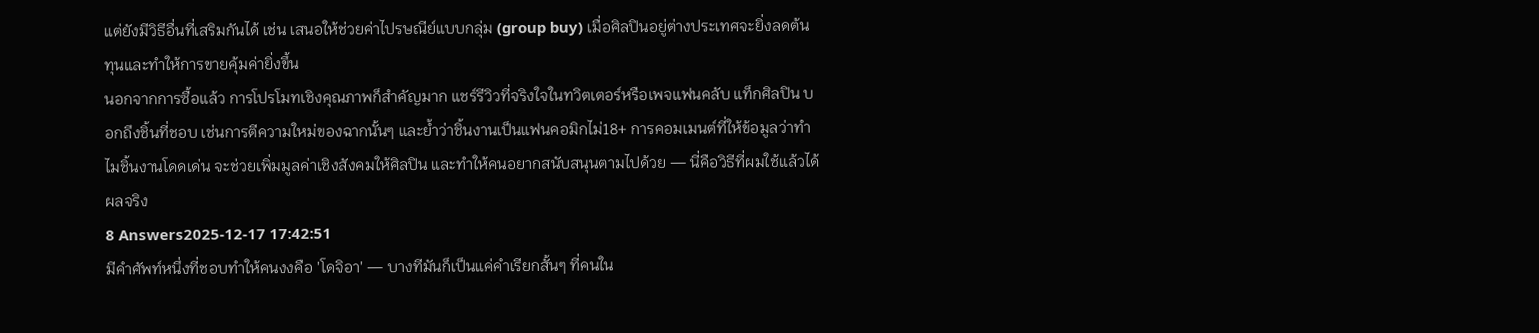แต่ยังมีวิธีอื่นที่เสริมกันได้ เช่น เสนอให้ช่วยค่าไปรษณีย์แบบกลุ่ม (group buy) เมื่อศิลปินอยู่ต่างประเทศจะยิ่งลดต้นทุนและทำให้การขายคุ้มค่ายิ่งขึ้น
นอกจากการซื้อแล้ว การโปรโมทเชิงคุณภาพก็สำคัญมาก แชร์รีวิวที่จริงใจในทวิตเตอร์หรือเพจแฟนคลับ แท็กศิลปิน บอกถึงชิ้นที่ชอบ เช่นการตีความใหม่ของฉากนั้นๆ และย้ำว่าชิ้นงานเป็นแฟนคอมิกไม่18+ การคอมเมนต์ที่ให้ข้อมูลว่าทำไมชิ้นงานโดดเด่น จะช่วยเพิ่มมูลค่าเชิงสังคมให้ศิลปิน และทำให้คนอยากสนับสนุนตามไปด้วย — นี่คือวิธีที่ผมใช้แล้วได้ผลจริง
8 Answers2025-12-17 17:42:51
มีคำศัพท์หนึ่งที่ชอบทำให้คนงงคือ 'โดจิอา' — บางทีมันก็เป็นแค่คำเรียกสั้นๆ ที่คนใน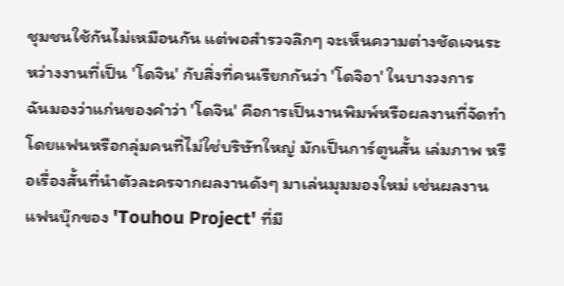ชุมชนใช้กันไม่เหมือนกัน แต่พอสำรวจลึกๆ จะเห็นความต่างชัดเจนระหว่างงานที่เป็น 'โดจิน' กับสิ่งที่คนเรียกกันว่า 'โดจิอา' ในบางวงการ
ฉันมองว่าแก่นของคำว่า 'โดจิน' คือการเป็นงานพิมพ์หรือผลงานที่จัดทำโดยแฟนหรือกลุ่มคนที่ไม่ใช่บริษัทใหญ่ มักเป็นการ์ตูนสั้น เล่มภาพ หรือเรื่องสั้นที่นำตัวละครจากผลงานดังๆ มาเล่นมุมมองใหม่ เช่นผลงานแฟนบุ๊กของ 'Touhou Project' ที่มี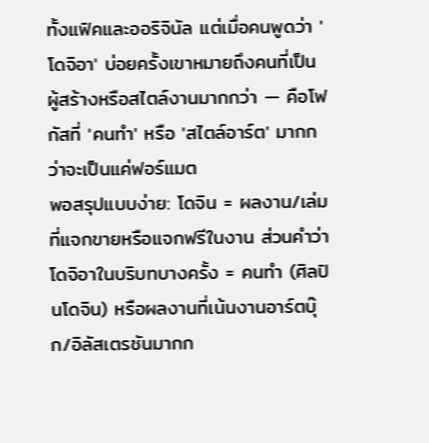ทั้งแฟิคและออริจินัล แต่เมื่อคนพูดว่า 'โดจิอา' บ่อยครั้งเขาหมายถึงคนที่เป็นผู้สร้างหรือสไตล์งานมากกว่า — คือโฟกัสที่ 'คนทำ' หรือ 'สไตล์อาร์ต' มากกว่าจะเป็นแค่ฟอร์แมต
พอสรุปแบบง่าย: โดจิน = ผลงาน/เล่มที่แจกขายหรือแจกฟรีในงาน ส่วนคำว่าโดจิอาในบริบทบางครั้ง = คนทำ (ศิลปินโดจิน) หรือผลงานที่เน้นงานอาร์ตบุ๊ก/อิลัสเตรชันมากก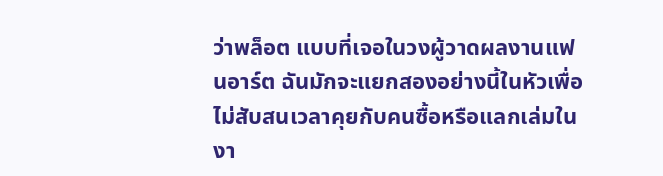ว่าพล็อต แบบที่เจอในวงผู้วาดผลงานแฟนอาร์ต ฉันมักจะแยกสองอย่างนี้ในหัวเพื่อไม่สับสนเวลาคุยกับคนซื้อหรือแลกเล่มในงา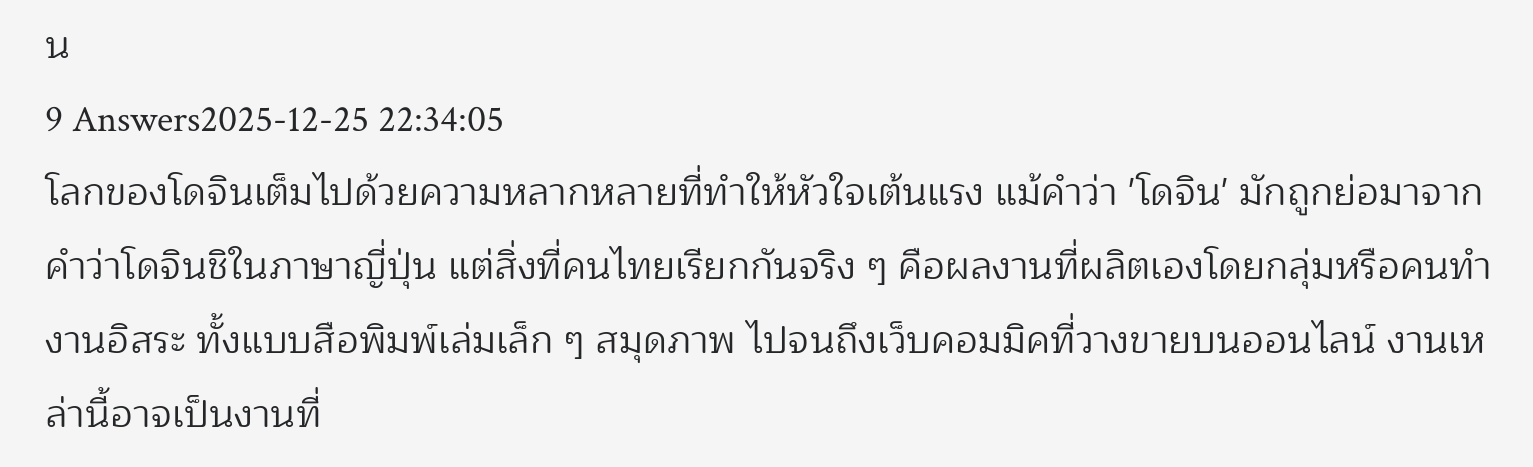น
9 Answers2025-12-25 22:34:05
โลกของโดจินเต็มไปด้วยความหลากหลายที่ทำให้หัวใจเต้นแรง แม้คำว่า 'โดจิน' มักถูกย่อมาจากคำว่าโดจินชิในภาษาญี่ปุ่น แต่สิ่งที่คนไทยเรียกกันจริง ๆ คือผลงานที่ผลิตเองโดยกลุ่มหรือคนทำงานอิสระ ทั้งแบบสือพิมพ์เล่มเล็ก ๆ สมุดภาพ ไปจนถึงเว็บคอมมิคที่วางขายบนออนไลน์ งานเหล่านี้อาจเป็นงานที่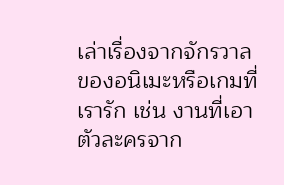เล่าเรื่องจากจักรวาลของอนิเมะหรือเกมที่เรารัก เช่น งานที่เอาตัวละครจาก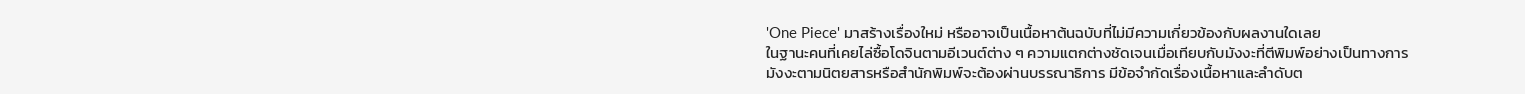'One Piece' มาสร้างเรื่องใหม่ หรืออาจเป็นเนื้อหาต้นฉบับที่ไม่มีความเกี่ยวข้องกับผลงานใดเลย
ในฐานะคนที่เคยไล่ซื้อโดจินตามอีเวนต์ต่าง ๆ ความแตกต่างชัดเจนเมื่อเทียบกับมังงะที่ตีพิมพ์อย่างเป็นทางการ มังงะตามนิตยสารหรือสำนักพิมพ์จะต้องผ่านบรรณาธิการ มีข้อจำกัดเรื่องเนื้อหาและลำดับต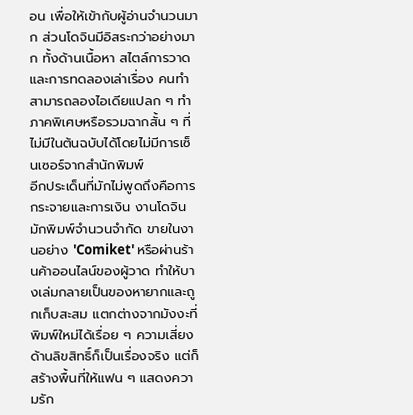อน เพื่อให้เข้ากับผู้อ่านจำนวนมาก ส่วนโดจินมีอิสระกว่าอย่างมาก ทั้งด้านเนื้อหา สไตล์การวาด และการทดลองเล่าเรื่อง คนทำสามารถลองไอเดียแปลก ๆ ทำภาคพิเศษหรือรวมฉากสั้น ๆ ที่ไม่มีในต้นฉบับได้โดยไม่มีการเซ็นเซอร์จากสำนักพิมพ์
อีกประเด็นที่มักไม่พูดถึงคือการกระจายและการเงิน งานโดจินมักพิมพ์จำนวนจำกัด ขายในงานอย่าง 'Comiket' หรือผ่านร้านค้าออนไลน์ของผู้วาด ทำให้บางเล่มกลายเป็นของหายากและถูกเก็บสะสม แตกต่างจากมังงะที่พิมพ์ใหม่ได้เรื่อย ๆ ความเสี่ยงด้านลิขสิทธิ์ก็เป็นเรื่องจริง แต่ก็สร้างพื้นที่ให้แฟน ๆ แสดงความรัก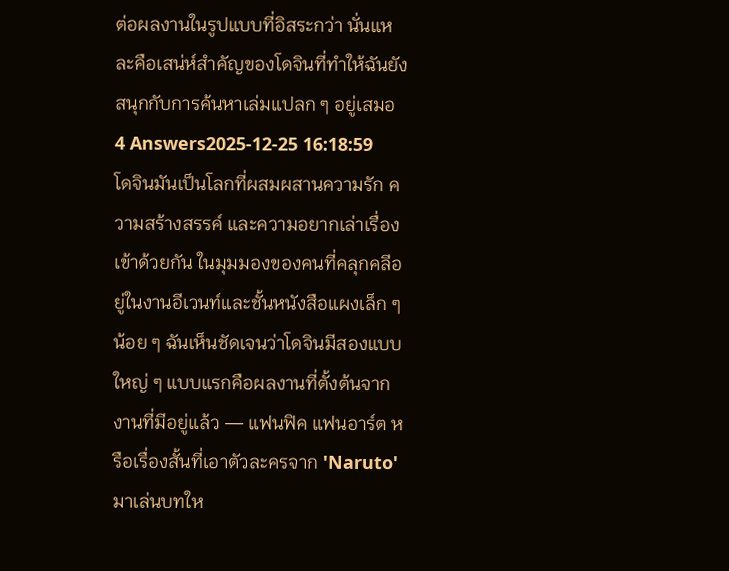ต่อผลงานในรูปแบบที่อิสระกว่า นั่นแหละคือเสน่ห์สำคัญของโดจินที่ทำให้ฉันยังสนุกกับการค้นหาเล่มแปลก ๆ อยู่เสมอ
4 Answers2025-12-25 16:18:59
โดจินมันเป็นโลกที่ผสมผสานความรัก ความสร้างสรรค์ และความอยากเล่าเรื่องเข้าด้วยกัน ในมุมมองของคนที่คลุกคลีอยู่ในงานอีเวนท์และชั้นหนังสือแผงเล็ก ๆ น้อย ๆ ฉันเห็นชัดเจนว่าโดจินมีสองแบบใหญ่ ๆ แบบแรกคือผลงานที่ตั้งต้นจากงานที่มีอยู่แล้ว — แฟนฟิค แฟนอาร์ต หรือเรื่องสั้นที่เอาตัวละครจาก 'Naruto' มาเล่นบทให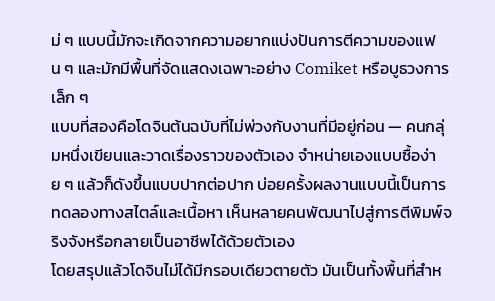ม่ ๆ แบบนี้มักจะเกิดจากความอยากแบ่งปันการตีความของแฟน ๆ และมักมีพื้นที่จัดแสดงเฉพาะอย่าง Comiket หรือบูธวงการเล็ก ๆ
แบบที่สองคือโดจินต้นฉบับที่ไม่พ่วงกับงานที่มีอยู่ก่อน — คนกลุ่มหนึ่งเขียนและวาดเรื่องราวของตัวเอง จำหน่ายเองแบบซื้อง่าย ๆ แล้วก็ดังขึ้นแบบปากต่อปาก บ่อยครั้งผลงานแบบนี้เป็นการทดลองทางสไตล์และเนื้อหา เห็นหลายคนพัฒนาไปสู่การตีพิมพ์จริงจังหรือกลายเป็นอาชีพได้ด้วยตัวเอง
โดยสรุปแล้วโดจินไม่ได้มีกรอบเดียวตายตัว มันเป็นทั้งพื้นที่สำห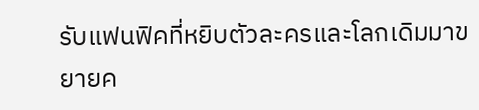รับแฟนฟิคที่หยิบตัวละครและโลกเดิมมาขยายค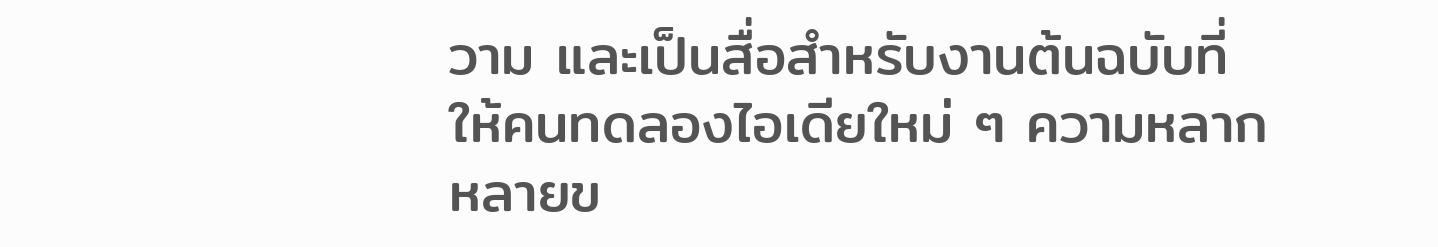วาม และเป็นสื่อสำหรับงานต้นฉบับที่ให้คนทดลองไอเดียใหม่ ๆ ความหลากหลายข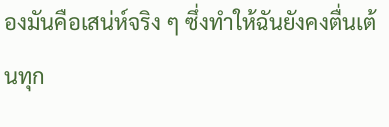องมันคือเสน่ห์จริง ๆ ซึ่งทำให้ฉันยังคงตื่นเต้นทุก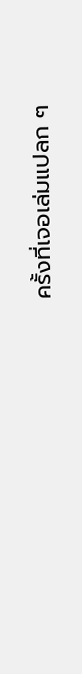ครั้งที่เจอเล่มแปลก ๆ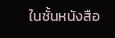ในชั้นหนังสือ